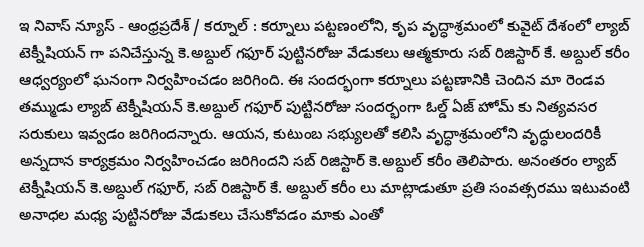ఇ నివాస్ న్యూస్ - ఆంధ్రప్రదేశ్ / కర్నూల్ : కర్నూలు పట్టణంలోని, కృప వృద్ధాశ్రమంలో కువైట్ దేశంలో ల్యాబ్ టెక్నీషియన్ గా పనిచేస్తున్న కె.అబ్దుల్ గఫూర్ పుట్టినరోజు వేడుకలు ఆత్మకూరు సబ్ రిజిస్టార్ కే. అబ్దుల్ కరీం ఆధ్వర్యంలో ఘనంగా నిర్వహించడం జరిగింది. ఈ సందర్భంగా కర్నూలు పట్టణానికి చెందిన మా రెండవ తమ్ముడు ల్యాబ్ టెక్నీషియన్ కె.అబ్దుల్ గఫూర్ పుట్టినరోజు సందర్భంగా ఓల్డ్ ఏజ్ హోమ్ కు నిత్యవసర సరుకులు ఇవ్వడం జరిగిందన్నారు. ఆయన, కుటుంబ సభ్యులతో కలిసి వృద్ధాశ్రమంలోని వృద్ధులందరికీ అన్నదాన కార్యక్రమం నిర్వహించడం జరిగిందని సబ్ రిజిస్టార్ కె.అబ్దుల్ కరీం తెలిపారు. అనంతరం ల్యాబ్ టెక్నీషియన్ కె.అబ్దుల్ గఫూర్, సబ్ రిజిస్టార్ కే. అబ్దుల్ కరీం లు మాట్లాడుతూ ప్రతి సంవత్సరము ఇటువంటి అనాధల మధ్య పుట్టినరోజు వేడుకలు చేసుకోవడం మాకు ఎంతో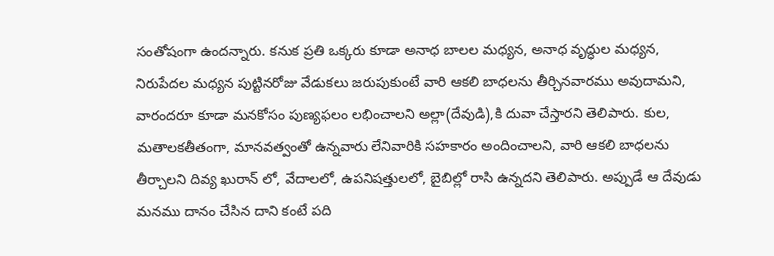సంతోషంగా ఉందన్నారు. కనుక ప్రతి ఒక్కరు కూడా అనాధ బాలల మధ్యన, అనాధ వృద్ధుల మధ్యన, నిరుపేదల మధ్యన పుట్టినరోజు వేడుకలు జరుపుకుంటే వారి ఆకలి బాధలను తీర్చినవారము అవుదామని, వారందరూ కూడా మనకోసం పుణ్యఫలం లభించాలని అల్లా(దేవుడి),కి దువా చేస్తారని తెలిపారు. కుల, మతాలకతీతంగా, మానవత్వంతో ఉన్నవారు లేనివారికి సహకారం అందించాలని, వారి ఆకలి బాధలను తీర్చాలని దివ్య ఖురాన్ లో, వేదాలలో, ఉపనిషత్తులలో, బైబిల్లో రాసి ఉన్నదని తెలిపారు. అప్పుడే ఆ దేవుడు మనము దానం చేసిన దాని కంటే పది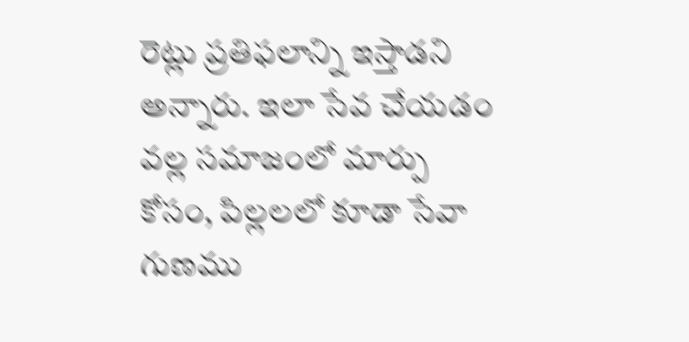రెట్లు ప్రతిఫలాన్ని ఇస్తాడని అన్నారు. ఇలా సేవ చేయడం వల్ల సమాజంలో మార్పు కోసం, పిల్లలలో కూడా సేవా గుణము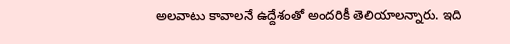అలవాటు కావాలనే ఉద్దేశంతో అందరికీ తెలియాలన్నారు. ఇది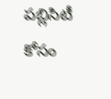పబ్లిసిటీ కోసం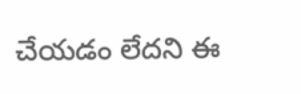చేయడం లేదని ఈ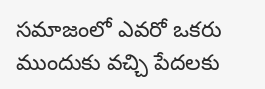సమాజంలో ఎవరో ఒకరు ముందుకు వచ్చి పేదలకు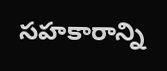సహకారాన్ని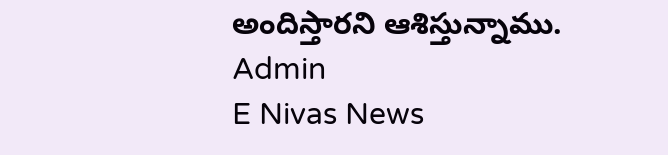అందిస్తారని ఆశిస్తున్నాము.
Admin
E Nivas News